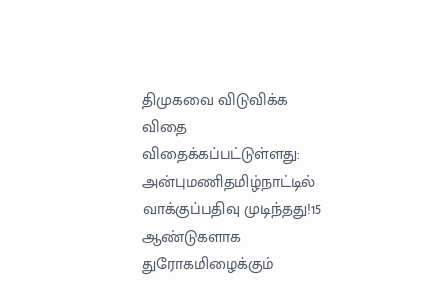திமுகவை விடுவிக்க விதை விதைக்கப்பட்டுள்ளது: அன்புமணிதமிழ்நாட்டில் வாக்குப்பதிவு முடிந்தது!15 ஆண்டுகளாக துரோகமிழைக்கும்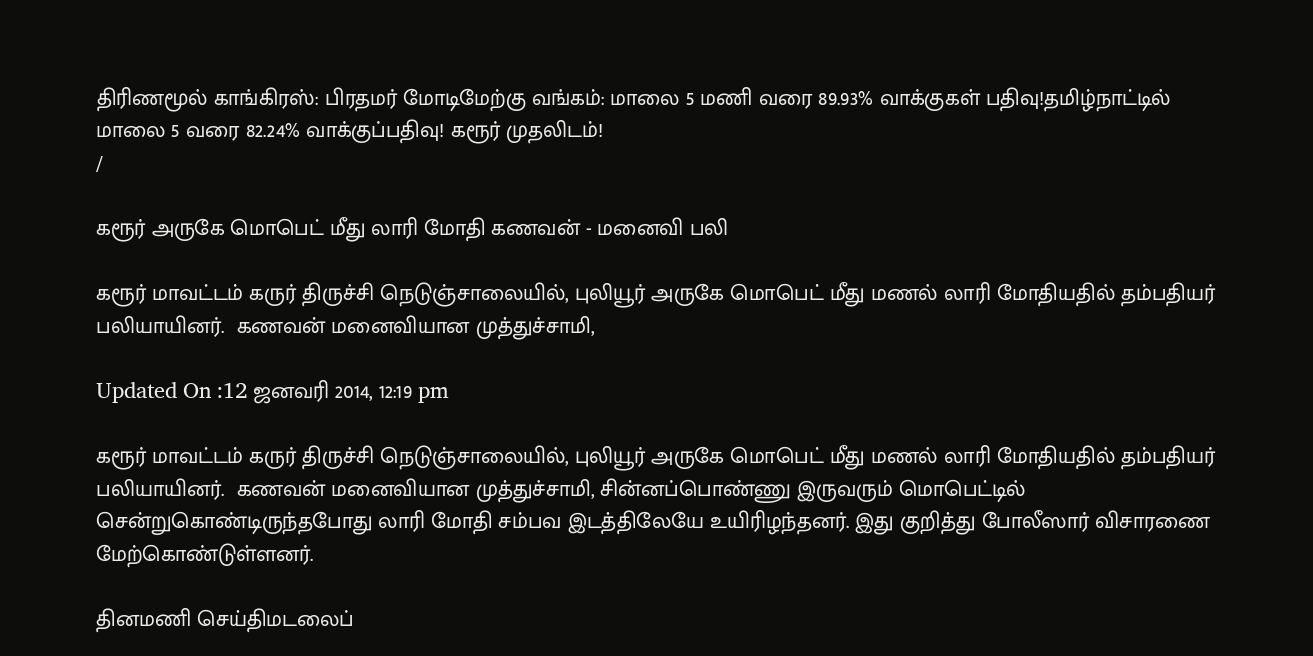திரிணமூல் காங்கிரஸ்: பிரதமர் மோடிமேற்கு வங்கம்: மாலை 5 மணி வரை 89.93% வாக்குகள் பதிவு!தமிழ்நாட்டில் மாலை 5 வரை 82.24% வாக்குப்பதிவு! கரூர் முதலிடம்!
/

கரூர் அருகே மொபெட் மீது லாரி மோதி கணவன் - மனைவி பலி

கரூர் மாவட்டம் கருர் திருச்சி நெடுஞ்சாலையில், புலியூர் அருகே மொபெட் மீது மணல் லாரி மோதியதில் தம்பதியர் பலியாயினர்.  கணவன் மனைவியான முத்துச்சாமி,

Updated On :12 ஜனவரி 2014, 12:19 pm

கரூர் மாவட்டம் கருர் திருச்சி நெடுஞ்சாலையில், புலியூர் அருகே மொபெட் மீது மணல் லாரி மோதியதில் தம்பதியர் பலியாயினர்.  கணவன் மனைவியான முத்துச்சாமி, சின்னப்பொண்ணு இருவரும் மொபெட்டில் சென்றுகொண்டிருந்தபோது லாரி மோதி சம்பவ இடத்திலேயே உயிரிழந்தனர். இது குறித்து போலீஸார் விசாரணை மேற்கொண்டுள்ளனர்.

தினமணி செய்திமடலைப்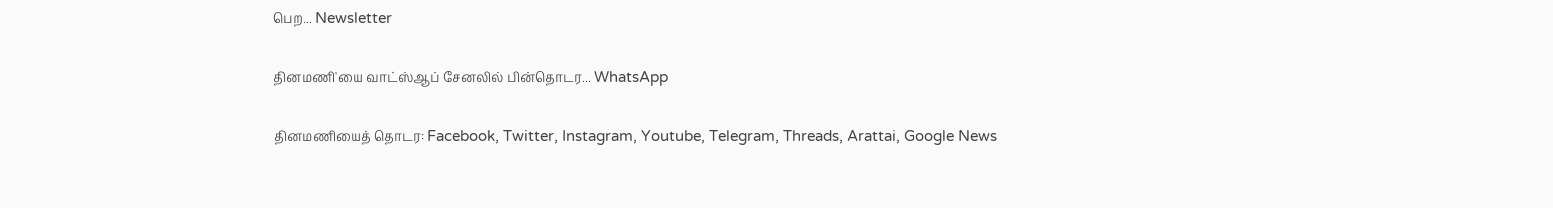பெற... Newsletter

தினமணி'யை வாட்ஸ்ஆப் சேனலில் பின்தொடர... WhatsApp

தினமணியைத் தொடர: Facebook, Twitter, Instagram, Youtube, Telegram, Threads, Arattai, Google News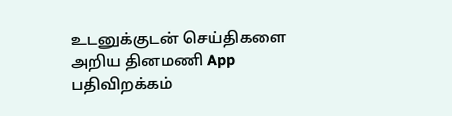உடனுக்குடன் செய்திகளை அறிய தினமணி App பதிவிறக்கம்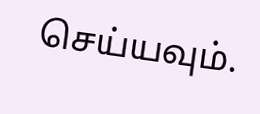செய்யவும்.